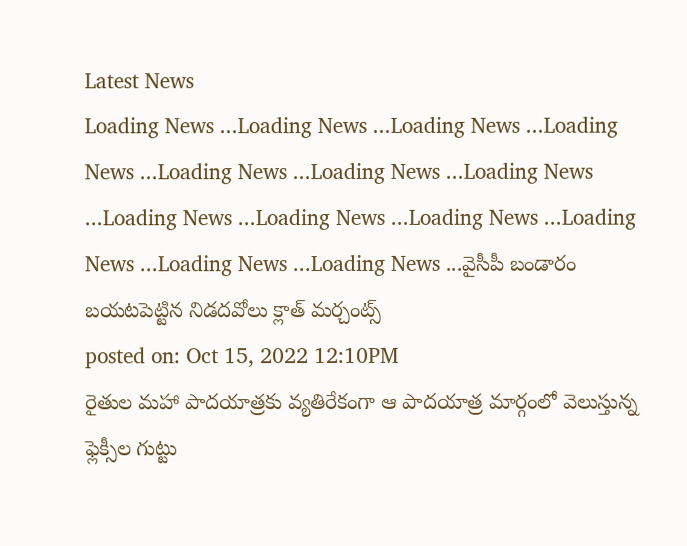Latest News
Loading News ...Loading News ...Loading News ...Loading News ...Loading News ...Loading News ...Loading News ...Loading News ...Loading News ...Loading News ...Loading News ...Loading News ...Loading News ...వైసీపీ బండారం బయటపెట్టిన నిడదవోలు క్లాత్ మర్చంట్స్
posted on: Oct 15, 2022 12:10PM
రైతుల మహా పాదయాత్రకు వ్యతిరేకంగా ఆ పాదయాత్ర మార్గంలో వెలుస్తున్న ఫ్లెక్సీల గుట్టు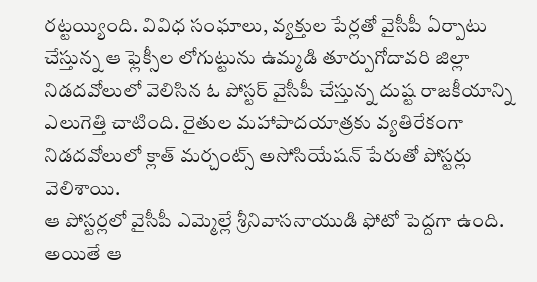రట్టయ్యింది. వివిధ సంఘాలు, వ్యక్తుల పేర్లతో వైసీపీ ఏర్పాటు చేస్తున్న ఆ ఫ్లెక్సీల లోగుట్టును ఉమ్మడి తూర్పుగోదావరి జిల్లా నిడదవోలులో వెలిసిన ఓ పోస్టర్ వైసీపీ చేస్తున్న దుష్ట రాజకీయాన్ని ఎలుగెత్తి చాటింది. రైతుల మహాపాదయాత్రకు వ్యతిరేకంగా నిడదవోలులో క్లాత్ మర్చంట్స్ అసోసియేషన్ పేరుతో పోస్టర్లు వెలిశాయి.
ఆ పోస్టర్లలో వైసీపీ ఎమ్మెల్లే శ్రీనివాసనాయుడి ఫోటో పెద్దగా ఉంది. అయితే ఆ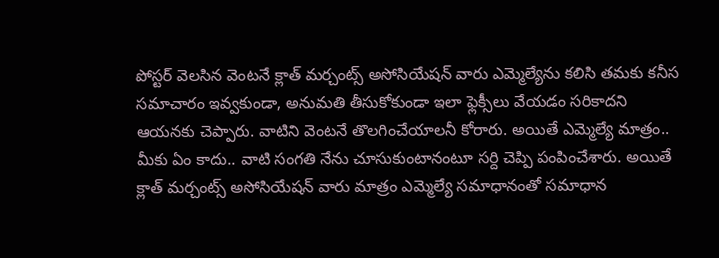పోస్టర్ వెలసిన వెంటనే క్లాత్ మర్చంట్స్ అసోసియేషన్ వారు ఎమ్మెల్యేను కలిసి తమకు కనీస సమాచారం ఇవ్వకుండా, అనుమతి తీసుకోకుండా ఇలా ఫ్లెక్సీలు వేయడం సరికాదని ఆయనకు చెప్పారు. వాటిని వెంటనే తొలగించేయాలనీ కోరారు. అయితే ఎమ్మెల్యే మాత్రం.. మీకు ఏం కాదు.. వాటి సంగతి నేను చూసుకుంటానంటూ సర్ది చెప్పి పంపించేశారు. అయితే క్లాత్ మర్చంట్స్ అసోసియేషన్ వారు మాత్రం ఎమ్మెల్యే సమాధానంతో సమాధాన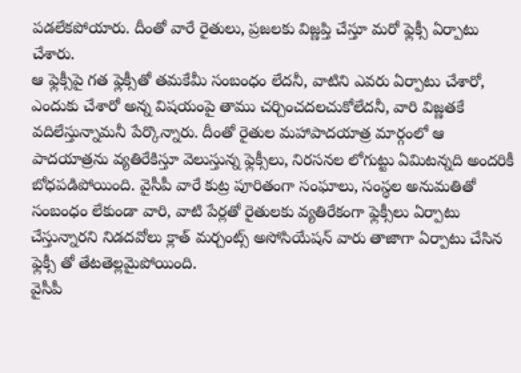పడలేకపోయారు. దీంతో వారే రైతులు, ప్రజలకు విజ్ణప్తి చేస్తూ మరో ఫ్లెక్సీ ఏర్పాటు చేశారు.
ఆ ఫ్లెక్సీపై గత ఫ్లెక్సీతో తమకేమీ సంబంధం లేదనీ, వాటిని ఎవరు ఏర్పాటు చేశారో, ఎందుకు చేశారో అన్న విషయంపై తాము చర్చించదలచుకోలేదనీ, వారి విజ్ణతకే వదిలేస్తున్నామనీ పేర్కొన్నారు. దీంతో రైతుల మహాపాదయాత్ర మార్గంలో ఆ పాదయాత్రను వ్యతిరేకిస్తూ వెలుస్తున్న ఫ్లెక్సీలు, నిరసనల లోగుట్టు ఏమిటన్నది అందరికీ బోధపడిపోయింది. వైసీపీ వారే కుట్ర పూరితంగా సంఘాలు, సంస్థల అనుమతితో సంబంధం లేకుండా వారి, వాటి పేర్లతో రైతులకు వ్యతిరేకంగా ఫ్లెక్సీలు ఏర్పాటు చేస్తున్నారని నిడదవోలు క్లాత్ మర్చంట్స్ అసోసియేషన్ వారు తాజాగా ఏర్పాటు చేసిన ఫ్లెక్సీ తో తేటతెల్లమైపోయింది.
వైసీపీ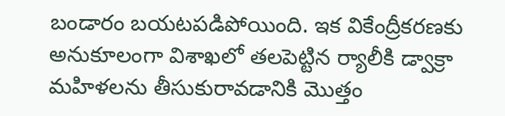బండారం బయటపడిపోయింది. ఇక వికేంద్రీకరణకు అనుకూలంగా విశాఖలో తలపెట్టిన ర్యాలీకి డ్వాక్రా మహిళలను తీసుకురావడానికి మొత్తం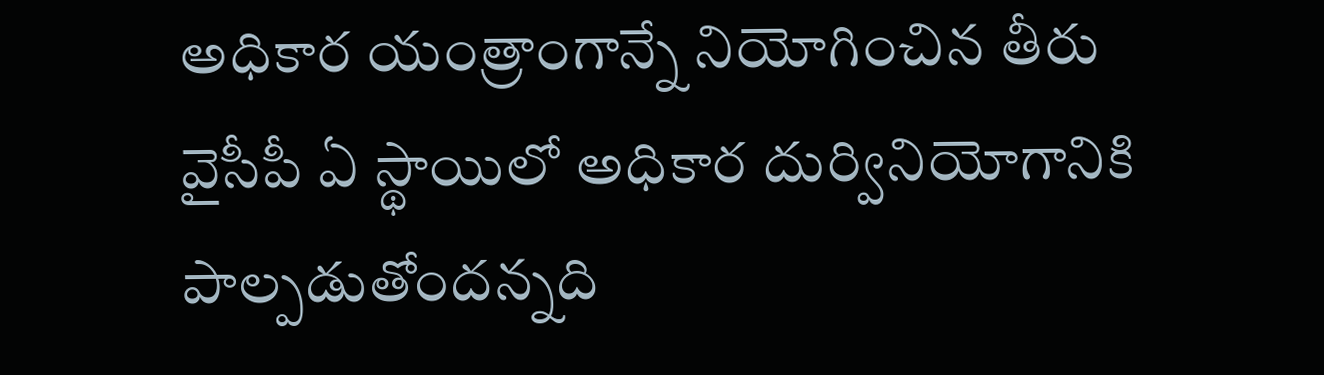అధికార యంత్రాంగాన్నే నియోగించిన తీరు వైసీపీ ఏ స్థాయిలో అధికార దుర్వినియోగానికి పాల్పడుతోందన్నది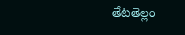తేటతెల్లం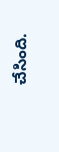చేసింది.